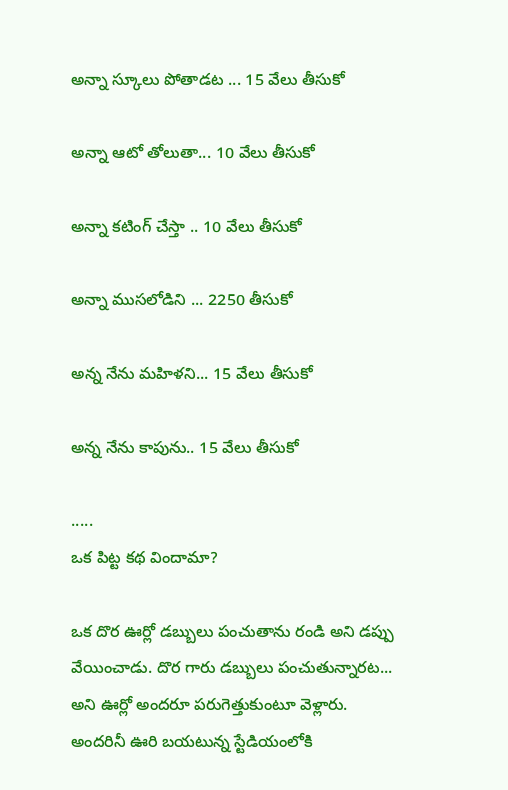అన్నా స్కూలు పోతాడట ... 15 వేలు తీసుకో

అన్నా ఆటో తోలుతా... 10 వేలు తీసుకో

అన్నా కటింగ్ చేస్తా .. 10 వేలు తీసుకో

అన్నా ముసలోడిని ... 2250 తీసుకో

అన్న నేను మహిళని... 15 వేలు తీసుకో

అన్న నేను కాపును.. 15 వేలు తీసుకో

.....
ఒక పిట్ట కథ విందామా?

ఒక దొర ఊర్లో డబ్బులు పంచుతాను రండి అని డప్పు వేయించాడు. దొర గారు డబ్బులు పంచుతున్నారట... అని ఊర్లో అందరూ పరుగెత్తుకుంటూ వెళ్లారు. అందరినీ ఊరి బయటున్న స్టేడియంలోకి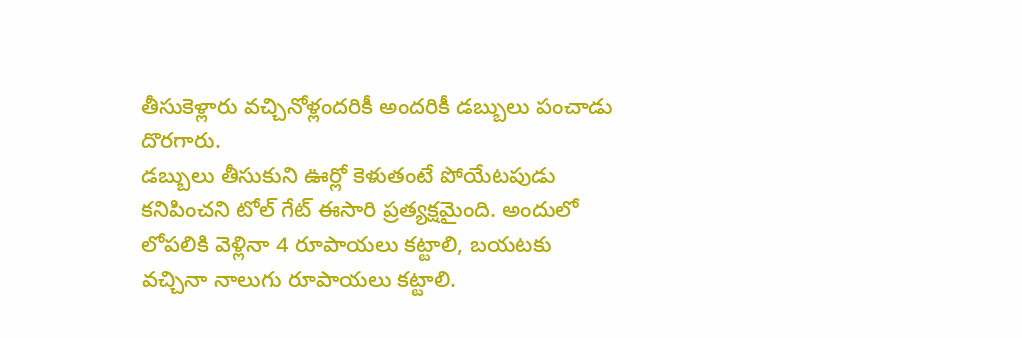తీసుకెళ్లారు వచ్చినోళ్లందరికీ అందరికీ డబ్బులు పంచాడు దొరగారు.
డబ్బులు తీసుకుని ఊర్లో కెళుతంటే పోయేటపుడు కనిపించని టోల్ గేట్ ఈసారి ప్రత్యక్షమైంది. అందులో లోపలికి వెళ్లినా 4 రూపాయలు కట్టాలి, బయటకు వచ్చినా నాలుగు రూపాయలు కట్టాలి.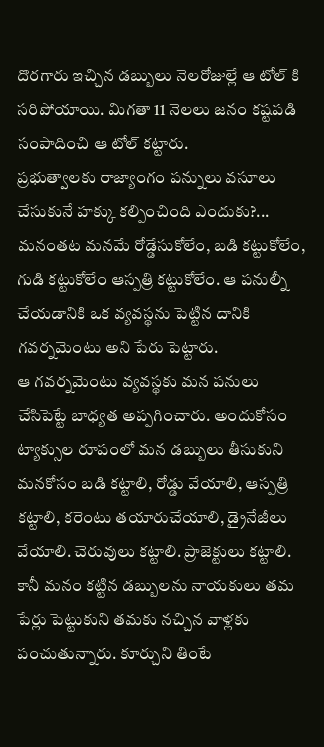దొరగారు ఇచ్చిన డబ్బులు నెలరోజుల్లే ఆ టోల్ కి సరిపోయాయి. మిగతా 11 నెలలు జనం కష్టపడి సంపాదించి ఆ టోల్ కట్టారు.
ప్రభుత్వాలకు రాజ్యాంగం పన్నులు వసూలు చేసుకునే హక్కు కల్పించింది ఎందుకు?... మనంతట మనమే రోడ్డేసుకోలేం, బడి కట్టుకోలేం, గుడి కట్టుకోలేం ఆస్పత్రి కట్టుకోలేం. ఆ పనుల్నీ చేయడానికి ఒక వ్యవస్థను పెట్టిన దానికి గవర్నమెంటు అని పేరు పెట్టారు.
ఆ గవర్నమెంటు వ్యవస్థకు మన పనులు చేసిపెట్టే బాధ్యత అప్పగించారు. అందుకోసం ట్యాక్సుల రూపంలో మన డబ్బులు తీసుకుని మనకోసం బడి కట్టాలి, రోడ్డు వేయాలి, ఆస్పత్రి కట్టాలి, కరెంటు తయారుచేయాలి, డ్రైనేజీలు వేయాలి. చెరువులు కట్టాలి. ప్రాజెక్టులు కట్టాలి.
కానీ మనం కట్టిన డబ్బులను నాయకులు తమ పేర్లు పెట్టుకుని తమకు నచ్చిన వాళ్లకు పంచుతున్నారు. కూర్చుని తింటే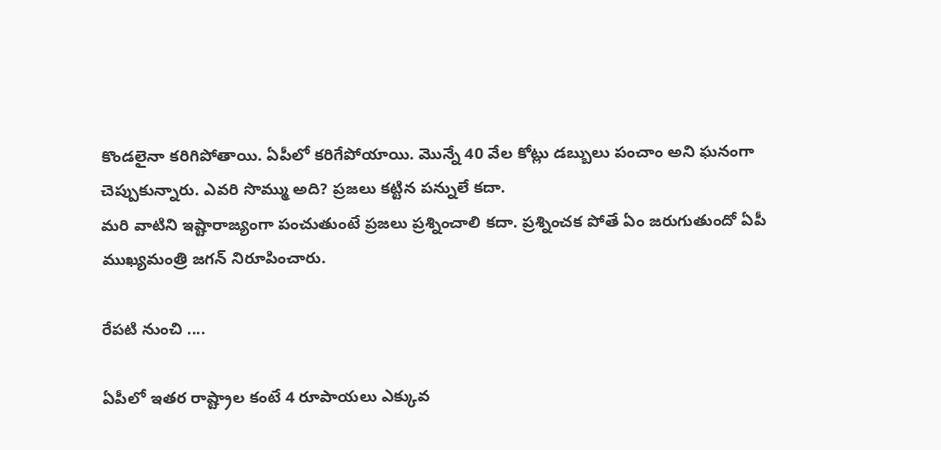కొండలైనా కరిగిపోతాయి. ఏపీలో కరిగేపోయాయి. మొన్నే 40 వేల కోట్లు డబ్బులు పంచాం అని ఘనంగా చెప్పుకున్నారు. ఎవరి సొమ్ము అది? ప్రజలు కట్టిన పన్నులే కదా.
మరి వాటిని ఇష్టారాజ్యంగా పంచుతుంటే ప్రజలు ప్రశ్నించాలి కదా. ప్రశ్నించక పోతే ఏం జరుగుతుందో ఏపీ ముఖ్యమంత్రి జగన్ నిరూపించారు.

రేపటి నుంచి ....

ఏపీలో ఇతర రాష్ట్రాల కంటే 4 రూపాయలు ఎక్కువ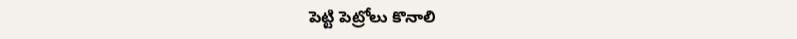పెట్టి పెట్రోలు కొనాలి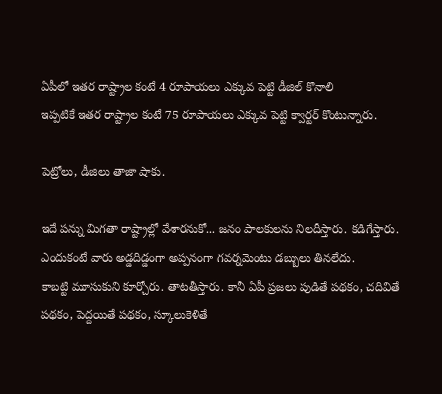ఏపీలో ఇతర రాష్ట్రాల కంటే 4 రూపాయలు ఎక్కువ పెట్టి డీజిల్ కొనాలి
ఇప్పటికే ఇతర రాష్ట్రాల కంటే 75 రూపాయలు ఎక్కువ పెట్టి క్వార్టర్ కొంటున్నారు.

పెట్రోలు, డీజిలు తాజా షాకు.

ఇదే పన్ను మిగతా రాష్ట్రాల్లో వేశారనుకో... జనం పాలకులను నిలదీస్తారు. కడిగేస్తారు. ఎందుకంటే వారు అడ్డదిడ్డంగా అప్పనంగా గవర్నమెంటు డబ్బులు తినలేదు.
కాబట్టి మూసుకుని కూర్చోరు. తాటతీస్తారు. కానీ ఏపీ ప్రజలు పుడితే పథకం, చదివితే పథకం, పెద్దయితే పథకం, స్కూలుకెళితే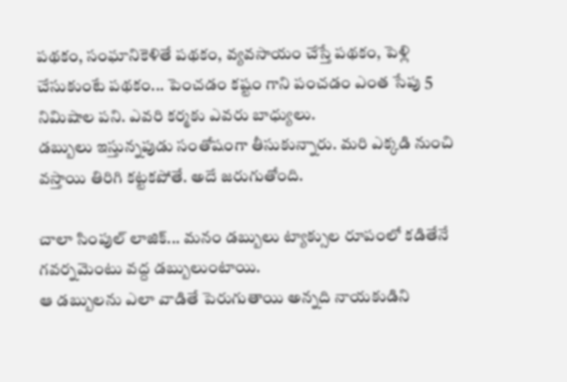పథకం, సంఘానికెళితే పథకం, వ్యవసాయం చేస్తే పథకం, పెళ్లి చేసుకుంటే పథకం... పెంచడం కష్టం గాని పంచడం ఎంత సేపు 5 నిమిషాల పని. ఎవరి కర్మకు ఎవరు బాధ్యులు.
డబ్బులు ఇస్తున్నపుడు సంతోషంగా తీసుకున్నారు. మరి ఎక్కడి నుంచి వస్తాయి తిరిగి కట్టకపోతే. అదే జరుగుతోంది.

చాలా సింపుల్ లాజిక్... మనం డబ్బులు ట్యాక్సుల రూపంలో కడితేనే గవర్నమెంటు వద్ద డబ్బులుంటాయి.
ఆ డబ్బులను ఎలా వాడితే పెరుగుతాయి అన్నది నాయకుడిని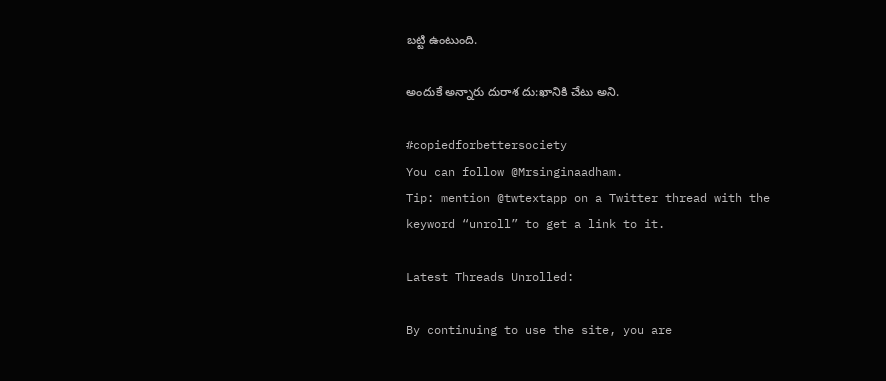బట్టి ఉంటుంది.

అందుకే అన్నారు దురాశ దు:ఖానికి చేటు అని.

#copiedforbettersociety
You can follow @Mrsinginaadham.
Tip: mention @twtextapp on a Twitter thread with the keyword “unroll” to get a link to it.

Latest Threads Unrolled:

By continuing to use the site, you are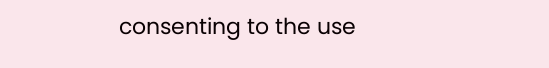consenting to the use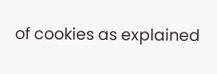of cookies as explained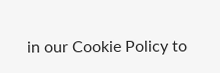in our Cookie Policy to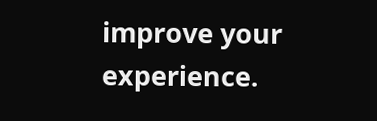improve your experience.